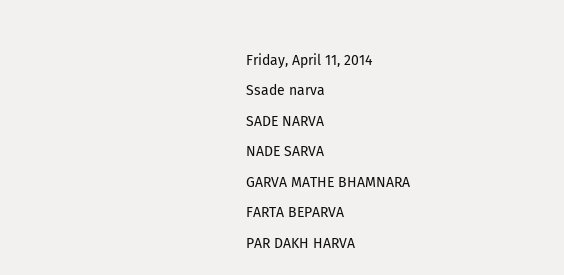Friday, April 11, 2014
Ssade narva
SADE NARVA
NADE SARVA
GARVA MATHE BHAMNARA
FARTA BEPARVA
PAR DAKH HARVA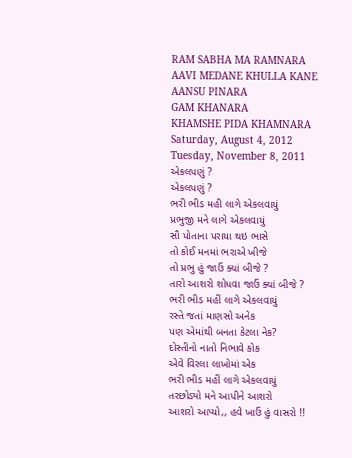RAM SABHA MA RAMNARA
AAVI MEDANE KHULLA KANE
AANSU PINARA
GAM KHANARA
KHAMSHE PIDA KHAMNARA
Saturday, August 4, 2012
Tuesday, November 8, 2011
એકલપણું ?
એકલપણું ?
ભરી ભીડ મહી લાગે એકલવાયું
પ્રભુજી મને લાગે એકલવાયું
સૌ પોતાના પરાયા થઇ ભાસે
તો કોઈ મનમાં ભરાએ ખીજે
તો પ્રભુ હું જાઉં ક્યાં બીજે ?
તારો આશરો શોધવા જાઉં ક્યાં બીજે ?
ભરી ભીડ મહીં લાગે એકલવાયું
રસ્તે જતાં માણસો અનેક
પણ એમાંથી બનતા કેટલા નેક?
દોસ્તીનો નાતો નિભાવે કોક
એવે વિરલા લાખોમાં એક
ભરી ભીડ મહીં લાગે એકલવાયું
તરછોડ્યો મને આપીને આશરો
આશરો આપ્યો,, હવે ખાઉં હું વાસરો !!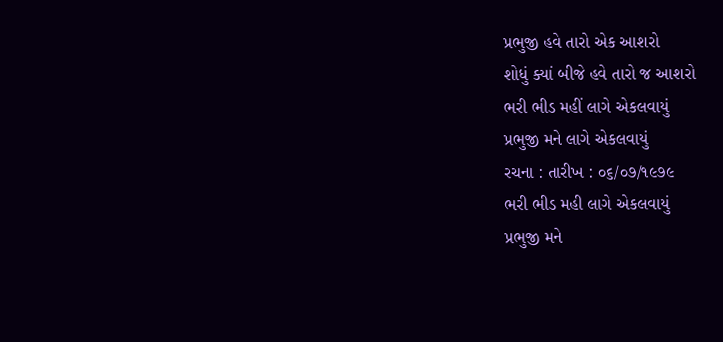પ્રભુજી હવે તારો એક આશરો
શોધું ક્યાં બીજે હવે તારો જ આશરો
ભરી ભીડ મહીં લાગે એકલવાયું
પ્રભુજી મને લાગે એકલવાયું
રચના : તારીખ : ૦૬/૦૭/૧૯૭૯
ભરી ભીડ મહી લાગે એકલવાયું
પ્રભુજી મને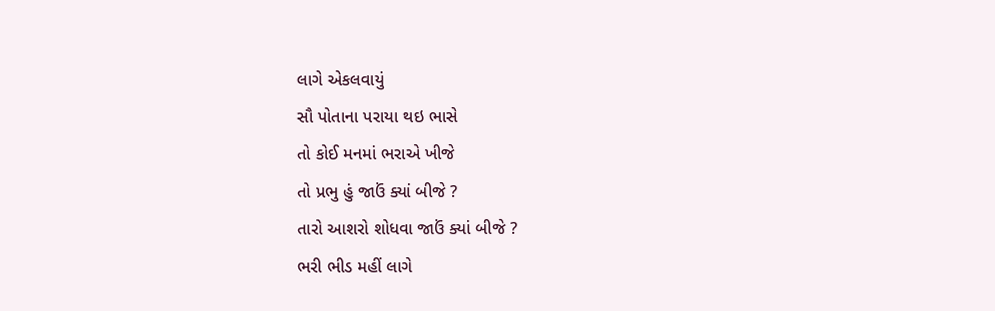લાગે એકલવાયું
સૌ પોતાના પરાયા થઇ ભાસે
તો કોઈ મનમાં ભરાએ ખીજે
તો પ્રભુ હું જાઉં ક્યાં બીજે ?
તારો આશરો શોધવા જાઉં ક્યાં બીજે ?
ભરી ભીડ મહીં લાગે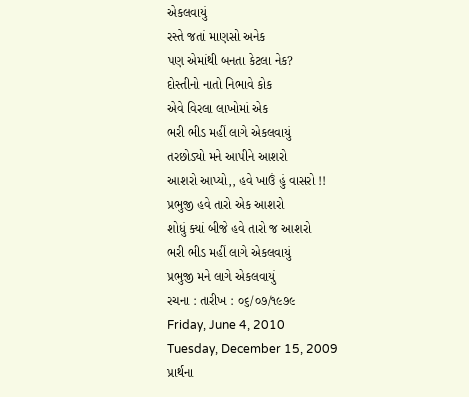એકલવાયું
રસ્તે જતાં માણસો અનેક
પણ એમાંથી બનતા કેટલા નેક?
દોસ્તીનો નાતો નિભાવે કોક
એવે વિરલા લાખોમાં એક
ભરી ભીડ મહીં લાગે એકલવાયું
તરછોડ્યો મને આપીને આશરો
આશરો આપ્યો,, હવે ખાઉં હું વાસરો !!
પ્રભુજી હવે તારો એક આશરો
શોધું ક્યાં બીજે હવે તારો જ આશરો
ભરી ભીડ મહીં લાગે એકલવાયું
પ્રભુજી મને લાગે એકલવાયું
રચના : તારીખ : ૦૬/૦૭/૧૯૭૯
Friday, June 4, 2010
Tuesday, December 15, 2009
પ્રાર્થના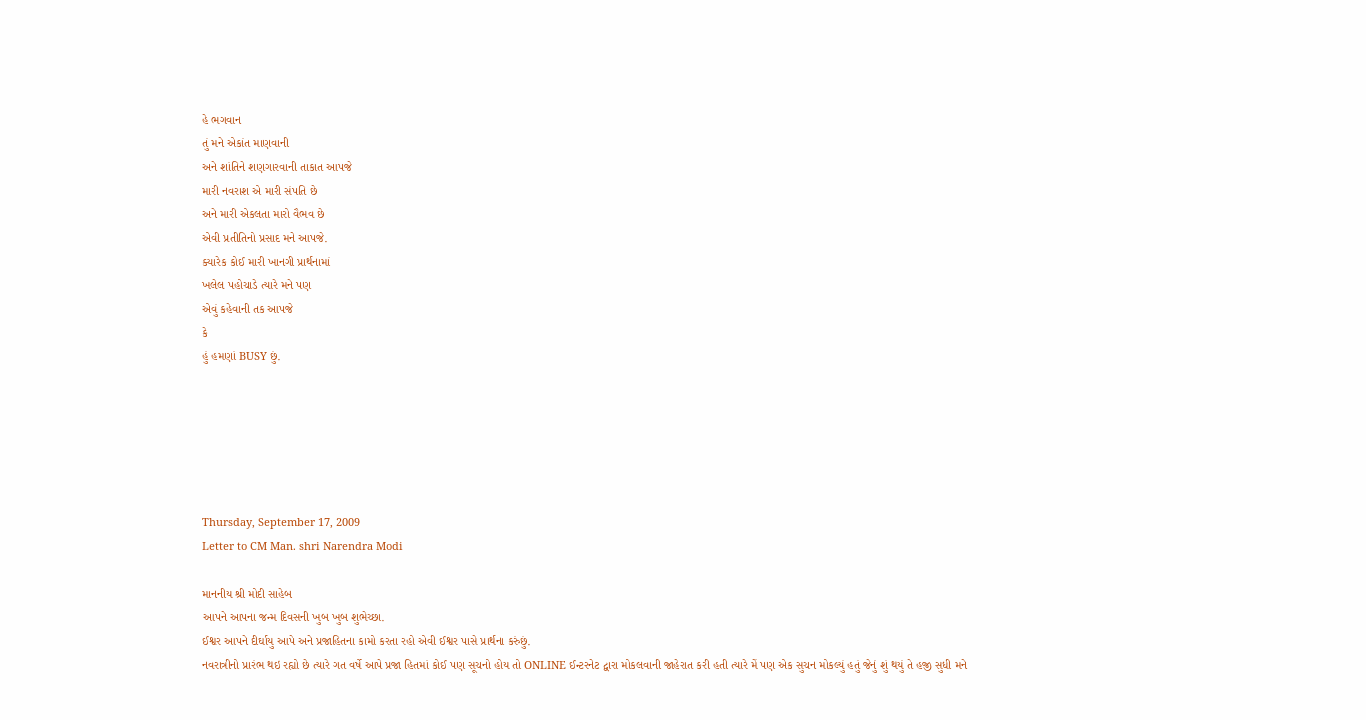હે ભગવાન
તું મને એકાંત માણવાની
અને શાંતિને શણગારવાની તાકાત આપજે
મારી નવરાશ એ મારી સંપતિ છે
અને મારી એકલતા મારો વૈભવ છે
એવી પ્રતીતિનો પ્રસાદ મને આપજે.
ક્યારેક કોઈ મારી ખાનગી પ્રાર્થનામાં
ખલેલ પહોચાડે ત્યારે મને પણ
એવું કહેવાની તક આપજે
કે
હું હમણાં BUSY છું.






Thursday, September 17, 2009
Letter to CM Man. shri Narendra Modi

માનનીય શ્રી મોદી સાહેબ
આપને આપના જન્મ દિવસની ખુબ ખુબ શુભેચ્છા.
ઈશ્વર આપને દીર્ઘાયુ આપે અને પ્રજાહિતના કામો કરતા રહો એવી ઈશ્વર પાસે પ્રાર્થના કરુંછું.
નવરાત્રીનો પ્રારંભ થઇ રહ્યો છે ત્યારે ગત વર્ષે આપે પ્રજા હિતમાં કોઈ પણ સૂચનો હોય તો ONLINE ઈન્ટરનેટ દ્વારા મોકલવાની જાહેરાત કરી હતી ત્યારે મેં પણ એક સુચન મોકલ્યું હતું જેનું શું થયું તે હજી સુધી મને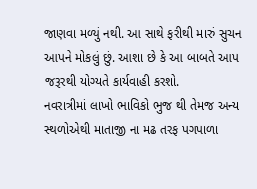જાણવા મળ્યું નથી. આ સાથે ફરીથી મારું સુચન આપને મોકલું છું. આશા છે કે આ બાબતે આપ જરૂરથી યોગ્યતે કાર્યવાહી કરશો.
નવરાત્રીમાં લાખો ભાવિકો ભુજ થી તેમજ અન્ય સ્થળોએથી માતાજી ના મઢ તરફ પગપાળા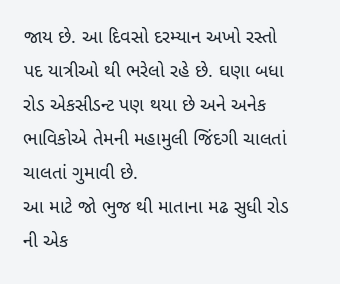જાય છે. આ દિવસો દરમ્યાન અખો રસ્તો પદ યાત્રીઓ થી ભરેલો રહે છે. ઘણા બધા રોડ એકસીડન્ટ પણ થયા છે અને અનેક ભાવિકોએ તેમની મહામુલી જિંદગી ચાલતાં ચાલતાં ગુમાવી છે.
આ માટે જો ભુજ થી માતાના મઢ સુધી રોડ ની એક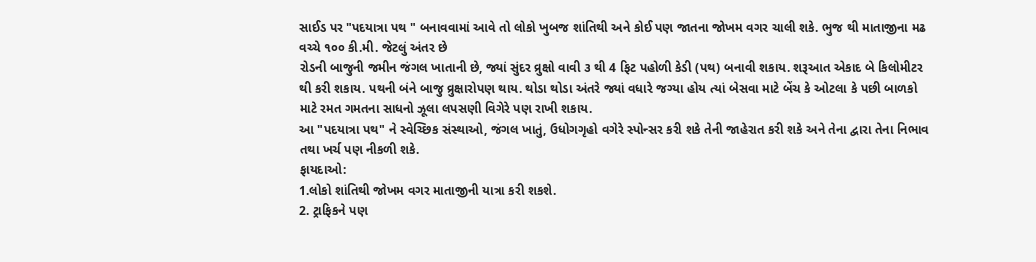સાઈડ પર "પદયાત્રા પથ " બનાવવામાં આવે તો લોકો ખુબજ શાંતિથી અને કોઈ પણ જાતના જોખમ વગર ચાલી શકે. ભુજ થી માતાજીના મઢ વચ્ચે ૧૦૦ કી.મી. જેટલું અંતર છે
રોડની બાજુની જમીન જંગલ ખાતાની છે, જ્યાં સુંદર વ્રુક્ષો વાવી ૩ થી 4 ફિટ પહોળી કેડી (પથ) બનાવી શકાય. શરૂઆત એકાદ બે કિલોમીટર થી કરી શકાય. પથની બંને બાજુ વ્રુક્ષારોપણ થાય. થોડા થોડા અંતરે જ્યાં વધારે જગ્યા હોય ત્યાં બેસવા માટે બેંચ કે ઓટલા કે પછી બાળકો માટે રમત ગમતના સાધનો ઝૂલા લપસણી વિગેરે પણ રાખી શકાય.
આ "પદયાત્રા પથ" ને સ્વેચ્છિક સંસ્થાઓ, જંગલ ખાતું, ઉધોગગૃહો વગેરે સ્પોન્સર કરી શકે તેની જાહેરાત કરી શકે અને તેના દ્વારા તેના નિભાવ તથા ખર્ચ પણ નીકળી શકે.
ફાયદાઓ:
1.લોકો શાંતિથી જોખમ વગર માતાજીની યાત્રા કરી શકશે.
2. ટ્રાફિકને પણ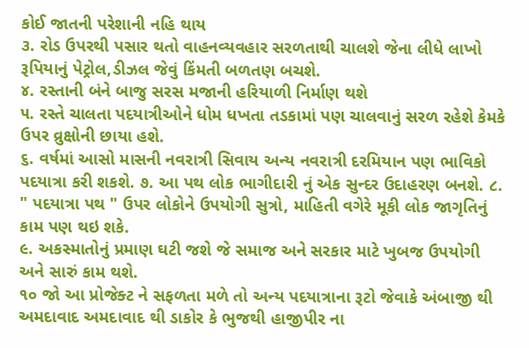કોઈ જાતની પરેશાની નહિ થાય
૩. રોડ ઉપરથી પસાર થતો વાહનવ્યવહાર સરળતાથી ચાલશે જેના લીધે લાખો રૂપિયાનું પેટ્રોલ,ડીઝલ જેવું કિંમતી બળતણ બચશે.
૪. રસ્તાની બંને બાજુ સરસ મજાની હરિયાળી નિર્માણ થશે
૫. રસ્તે ચાલતા પદયાત્રીઓને ધોમ ધખતા તડકામાં પણ ચાલવાનું સરળ રહેશે કેમકે ઉપર વ્રુક્ષોની છાયા હશે.
૬. વર્ષમાં આસો માસની નવરાત્રી સિવાય અન્ય નવરાત્રી દરમિયાન પણ ભાવિકો પદયાત્રા કરી શકશે. ૭. આ પથ લોક ભાગીદારી નું એક સુન્દર ઉદાહરણ બનશે. ૮. " પદયાત્રા પથ " ઉપર લોકોને ઉપયોગી સુત્રો, માહિતી વગેરે મૂકી લોક જાગૃતિનું કામ પણ થઇ શકે.
૯. અકસ્માતોનું પ્રમાણ ઘટી જશે જે સમાજ અને સરકાર માટે ખુબજ ઉપયોગી અને સારું કામ થશે.
૧૦ જો આ પ્રોજેક્ટ ને સફળતા મળે તો અન્ય પદયાત્રાના રૂટો જેવાકે અંબાજી થી અમદાવાદ અમદાવાદ થી ડાકોર કે ભુજથી હાજીપીર ના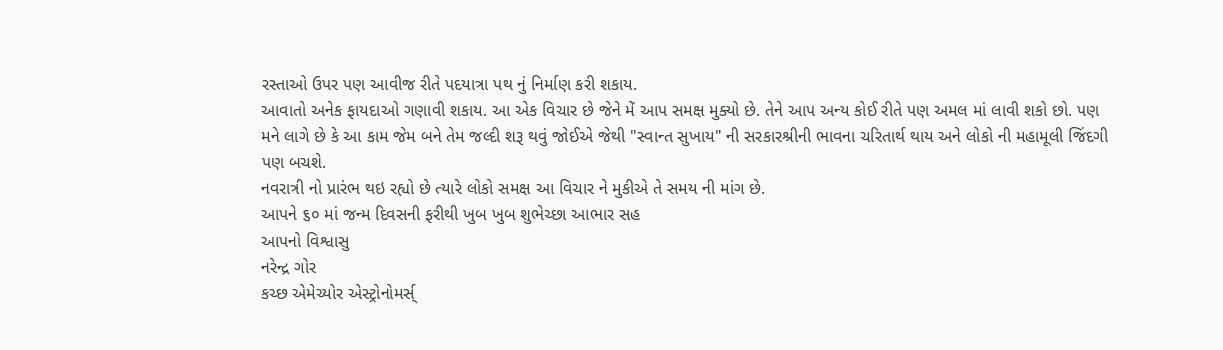રસ્તાઓ ઉપર પણ આવીજ રીતે પદયાત્રા પથ નું નિર્માણ કરી શકાય.
આવાતો અનેક ફાયદાઓ ગણાવી શકાય. આ એક વિચાર છે જેને મેં આપ સમક્ષ મુક્યો છે. તેને આપ અન્ય કોઈ રીતે પણ અમલ માં લાવી શકો છો. પણ મને લાગે છે કે આ કામ જેમ બને તેમ જલ્દી શરૂ થવું જોઈએ જેથી "સ્વાન્ત સુખાય" ની સરકારશ્રીની ભાવના ચરિતાર્થ થાય અને લોકો ની મહામૂલી જિંદગી પણ બચશે.
નવરાત્રી નો પ્રારંભ થઇ રહ્યો છે ત્યારે લોકો સમક્ષ આ વિચાર ને મુકીએ તે સમય ની માંગ છે.
આપને ૬૦ માં જન્મ દિવસની ફરીથી ખુબ ખુબ શુભેચ્છા આભાર સહ
આપનો વિશ્વાસુ
નરેન્દ્ર ગોર
કચ્છ એમેચ્યોર એસ્ટ્રોનોમર્સ્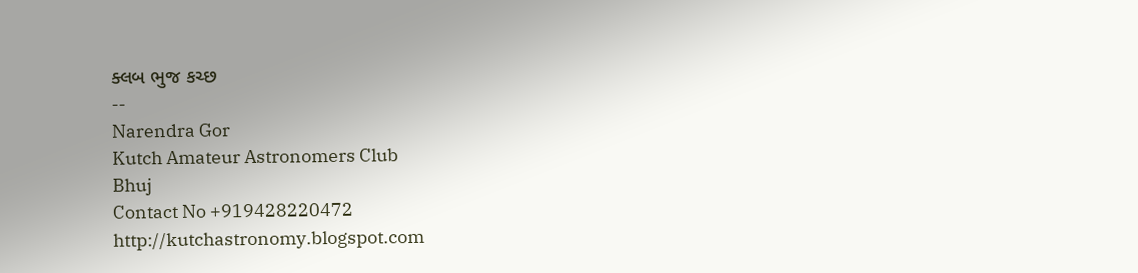ક્લબ ભુજ કચ્છ
--
Narendra Gor
Kutch Amateur Astronomers Club
Bhuj
Contact No +919428220472
http://kutchastronomy.blogspot.com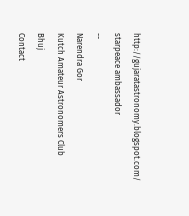http://gujaratastronomy.blogspot.com/
starpeace ambassador
--
Narendra Gor
Kutch Amateur Astronomers Club
Bhuj
Contact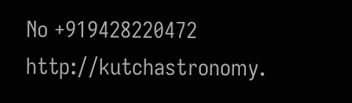No +919428220472
http://kutchastronomy.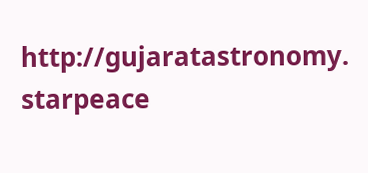http://gujaratastronomy.
starpeace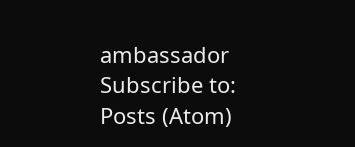ambassador
Subscribe to:
Posts (Atom)